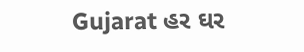Gujarat હર ઘર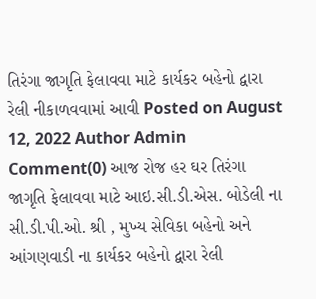તિરંગા જાગૃતિ ફેલાવવા માટે કાર્યકર બહેનો દ્વારા રેલી નીકાળવવામાં આવી Posted on August 12, 2022 Author Admin Comment(0) આજ રોજ હર ઘર તિરંગા જાગૃતિ ફેલાવવા માટે આઇ.સી.ડી.એસ. બોડેલી ના સી.ડી.પી.ઓ. શ્રી , મુખ્ય સેવિકા બહેનો અને આંગણવાડી ના કાર્યકર બહેનો દ્વારા રેલી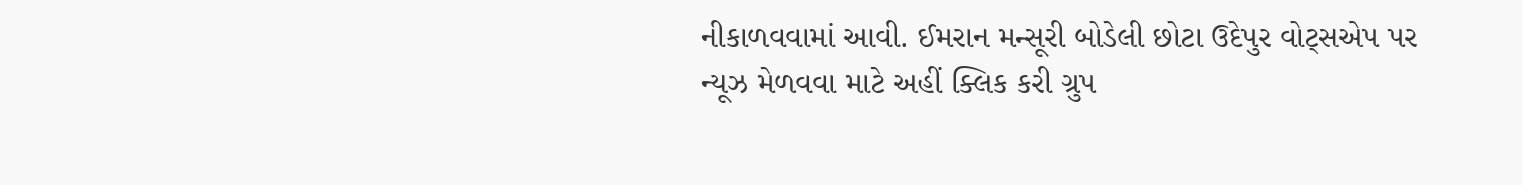નીકાળવવામાં આવી. ઈમરાન મન્સૂરી બોડેલી છોટા ઉદેપુર વોટ્સએપ પર ન્યૂઝ મેળવવા માટે અહીં ક્લિક કરી ગ્રુપ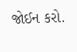જોઈન કરો.